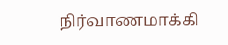நிர்வாணமாக்கி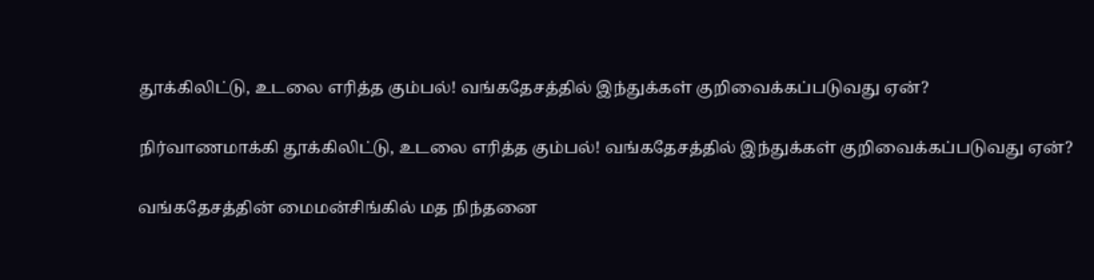தூக்கிலிட்டு, உடலை எரித்த கும்பல்! வங்கதேசத்தில் இந்துக்கள் குறிவைக்கப்படுவது ஏன்?

நிர்வாணமாக்கி தூக்கிலிட்டு, உடலை எரித்த கும்பல்! வங்கதேசத்தில் இந்துக்கள் குறிவைக்கப்படுவது ஏன்?

வங்கதேசத்தின் மைமன்சிங்கில் மத நிந்தனை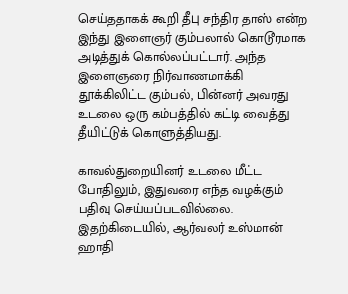செய்ததாகக் கூறி தீபு சந்திர தாஸ் என்ற இந்து இளைஞர் கும்பலால் கொடூரமாக அடித்துக் கொல்லப்பட்டார். அந்த இளைஞரை நிர்வாணமாக்கி தூக்கிலிட்ட கும்பல், பின்னர் அவரது உடலை ஒரு கம்பத்தில் கட்டி வைத்து தீயிட்டுக் கொளுத்தியது.

காவல்துறையினர் உடலை மீட்ட போதிலும், இதுவரை எந்த வழக்கும் பதிவு செய்யப்படவில்லை. இதற்கிடையில், ஆர்வலர் உஸ்மான் ஹாதி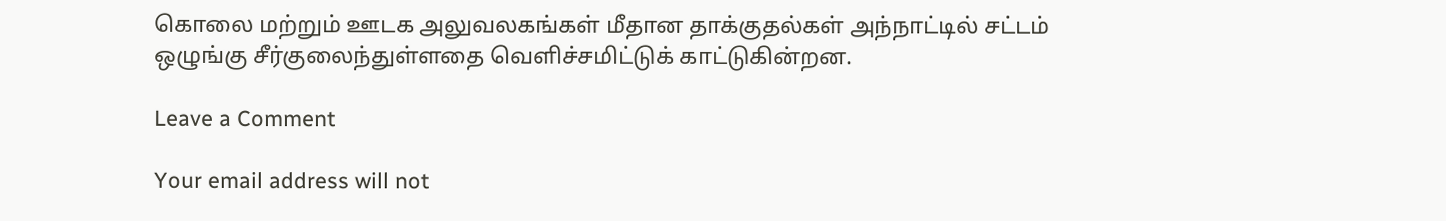கொலை மற்றும் ஊடக அலுவலகங்கள் மீதான தாக்குதல்கள் அந்நாட்டில் சட்டம் ஒழுங்கு சீர்குலைந்துள்ளதை வெளிச்சமிட்டுக் காட்டுகின்றன.

Leave a Comment

Your email address will not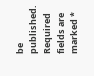be published. Required fields are marked *